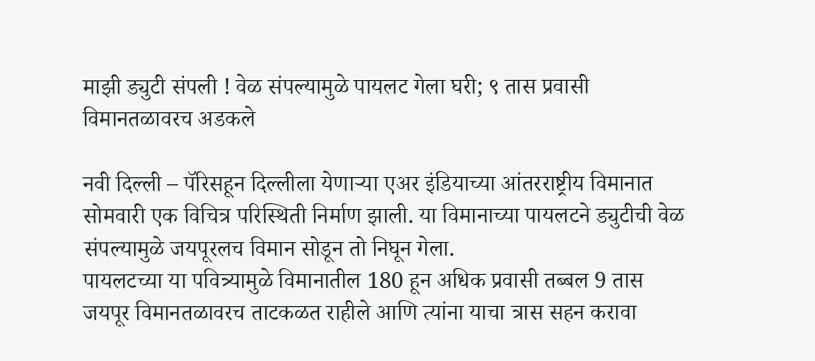माझी ड्युटी संपली ! वेळ संपल्यामुळे पायलट गेला घरी; ९ तास प्रवासी विमानतळावरच अडकले

नवी दिल्ली – पॅरिसहून दिल्लीला येणाऱ्या एअर इंडियाच्या आंतरराष्ट्रीय विमानात सोमवारी एक विचित्र परिस्थिती निर्माण झाली. या विमानाच्या पायलटने ड्युटीची वेळ संपल्यामुळे जयपूरलच विमान सोडून तो निघून गेला.
पायलटच्या या पवित्र्यामुळे विमानातील 180 हून अधिक प्रवासी तब्बल 9 तास जयपूर विमानतळावरच ताटकळत राहीले आणि त्यांना याचा त्रास सहन करावा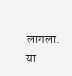लागला. या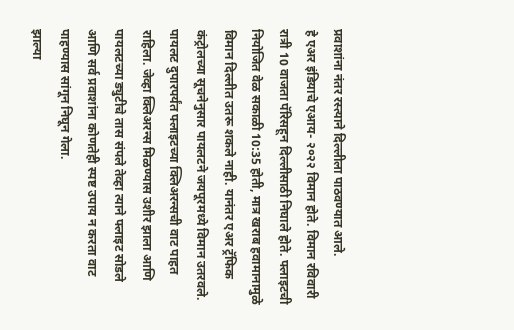प्रवाशांना नंतर रस्त्याने दिल्लीला पाठवण्यात आले.
हे एअर इंडियाचे एआय- २०२२ विमान होते. विमान रविवारी रात्री 10 वाजता पॅरिसहून दिल्लीसाठी निघाले होते. फ्लाइटची नियोजित वेळ सकाळी 10:35 होती, मात्र खराब हवामानामुळे विमान दिल्लीत उतरू शकले नाही. यानंतर एअर ट्रॅफिक कंट्रोलच्या सूचनेनुसार पायलटने जयपूरमध्ये विमान उतरवले.
पायलट दुपारपर्यंत फ्लाइटच्या क्लिअरन्सची वाट पाहत राहिला. जेव्हा क्लिअरन्स मिळण्यास उशीर झाला आणि पायलटच्या ड्युटीचे तास संपले तेव्हा त्याने फ्लाइट सोडले आणि सर्व प्रवाशांना कोणतेही स्पष्ट उपाय न करता वाट पाहण्यास सांगून निघून गेला.
झाल्या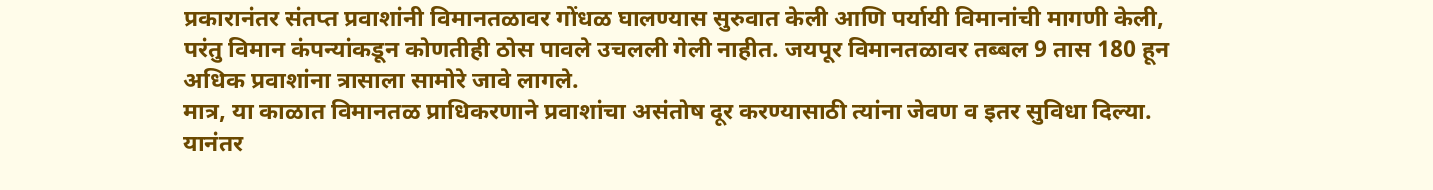प्रकारानंतर संतप्त प्रवाशांनी विमानतळावर गोंधळ घालण्यास सुरुवात केली आणि पर्यायी विमानांची मागणी केली, परंतु विमान कंपन्यांकडून कोणतीही ठोस पावले उचलली गेली नाहीत. जयपूर विमानतळावर तब्बल 9 तास 180 हून अधिक प्रवाशांना त्रासाला सामोरे जावे लागले.
मात्र, या काळात विमानतळ प्राधिकरणाने प्रवाशांचा असंतोष दूर करण्यासाठी त्यांना जेवण व इतर सुविधा दिल्या. यानंतर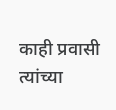काही प्रवासी त्यांच्या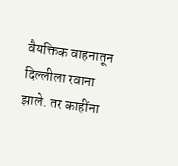वैयक्तिक वाहनातून दिल्लीला रवाना झाले. तर काहींना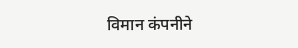विमान कंपनीने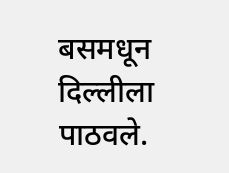बसमधून दिल्लीला पाठवले.